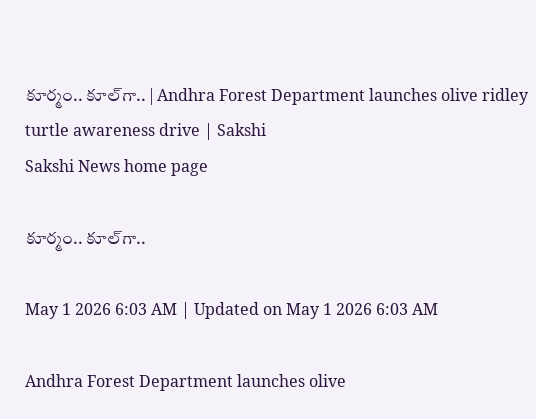కూర్మం.. కూల్‌గా.. | Andhra Forest Department launches olive ridley turtle awareness drive | Sakshi
Sakshi News home page

కూర్మం.. కూల్‌గా..

May 1 2026 6:03 AM | Updated on May 1 2026 6:03 AM

Andhra Forest Department launches olive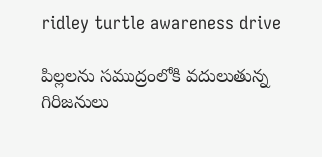ridley turtle awareness drive

పిల్లలను సముద్రంలోకి వదులుతున్న గిరిజనులు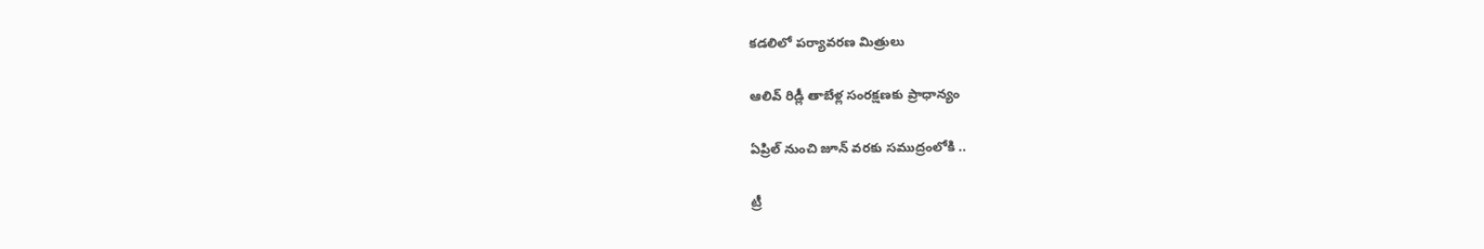కడలిలో పర్యావరణ మిత్రులు

ఆలివ్‌ రిడ్లీ తాబేళ్ల సంరక్షణకు ప్రాధాన్యం

ఏప్రిల్‌ నుంచి జూన్‌ వరకు సముద్రంలోకి ..

ట్రీ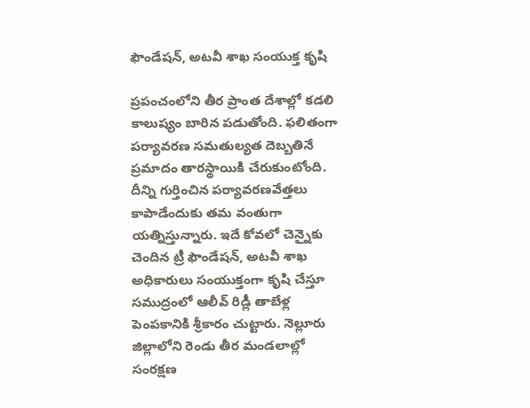ఫౌండేషన్, అటవీ శాఖ సంయుక్త కృషి

ప్రపంచంలోని తీర ప్రాంత దేశాల్లో కడలి కాలుష్యం బారిన పడుతోంది. ఫలితంగా పర్యావరణ సమతుల్యత దెబ్బతినే ప్రమాదం తారస్థాయికి చేరుకుంటోంది. దీన్ని గుర్తించిన పర్యావరణవేత్తలు కాపాడేందుకు తమ వంతుగా యత్నిస్తున్నారు. ఇదే కోవలో చెన్నైకు చెందిన ట్రీ ఫౌండేషన్, అటవీ శాఖ అధికారులు సంయుక్తంగా కృషి చేస్తూ సముద్రంలో ఆలీవ్‌ రిడ్లీ తాబేళ్ల పెంపకానికి శ్రీకారం చుట్టారు. నెల్లూరు జిల్లాలోని రెండు తీర మండలాల్లో సంరక్షణ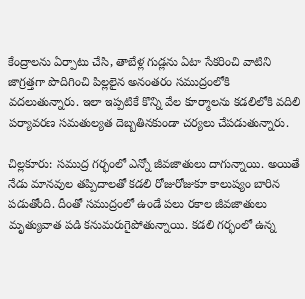కేంద్రాలను ఏర్పాటు చేసి, తాబేళ్ల గుడ్లను ఏటా సేకరించి వాటిని జాగ్రత్తగా పొదిగించి పిల్లలైన అనంతరం సముద్రంలోకి వదలుతున్నారు. ఇలా ఇప్పటికే కొన్ని వేల కూర్మాలను కడలిలోకి వదిలి పర్యావరణ సమతుల్యత దెబ్బతినకుండా చర్యలు చేపడుతున్నారు.

చిల్లకూరు: సముద్ర గర్భంలో ఎన్నో జీవజాతులు దాగున్నాయి. అయితే నేడు మానవుల తప్పిదాలతో కడలి రోజురోజుకూ కాలుష్యం బారిన పడుతోంది. దీంతో సముద్రంలో ఉండే పలు రకాల జీవజాతులు మృత్యువాత పడి కనుమరుగైపోతున్నాయి. కడలి గర్భంలో ఉన్న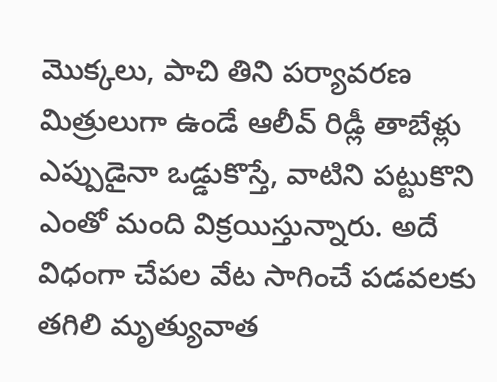మొక్కలు, పాచి తిని పర్యావరణ మిత్రులుగా ఉండే ఆలీవ్‌ రిడ్లీ తాబేళ్లు ఎప్పుడైనా ఒడ్డుకొస్తే, వాటిని పట్టుకొని ఎంతో మంది విక్రయిస్తున్నారు. అదే విధంగా చేపల వేట సాగించే పడవలకు తగిలి మృత్యువాత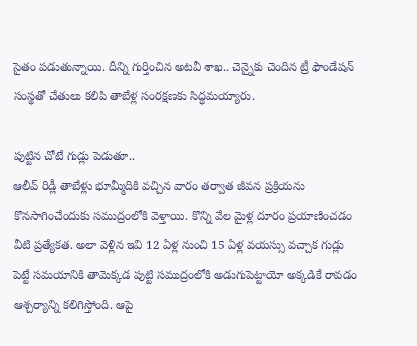సైతం పడుతున్నాయి. దీన్ని గుర్తించిన అటవీ శాఖ.. చెన్నైకు చెందిన ట్రీ ఫౌండేషన్‌ సంస్థతో చేతులు కలిపి తాబేళ్ల సంరక్షణకు సిద్ధమయ్యారు.

పుట్టిన చోటే గుడ్లు పెడుతూ..
ఆలీవ్‌ రిడ్లీ తాబేళ్లు భూమ్మీదికి వచ్చిన వారం తర్వాత జీవన ప్రక్రియను కొనసాగించేందుకు సముద్రంలోకి వెళ్తాయి. కొన్ని వేల మైళ్ల దూరం ప్రయాణించడం వీటి ప్రత్యేకత. అలా వెళ్లిన ఇవి 12 ఏళ్ల నుంచి 15 ఏళ్ల వయస్సు వచ్చాక గుడ్లు పెట్టే సమయానికి తామెక్కడ పుట్టి సముద్రంలోకి అడుగుపెట్టాయో అక్కడికే రావడం ఆశ్చర్యాన్ని కలిగిస్తోంది. ఆపై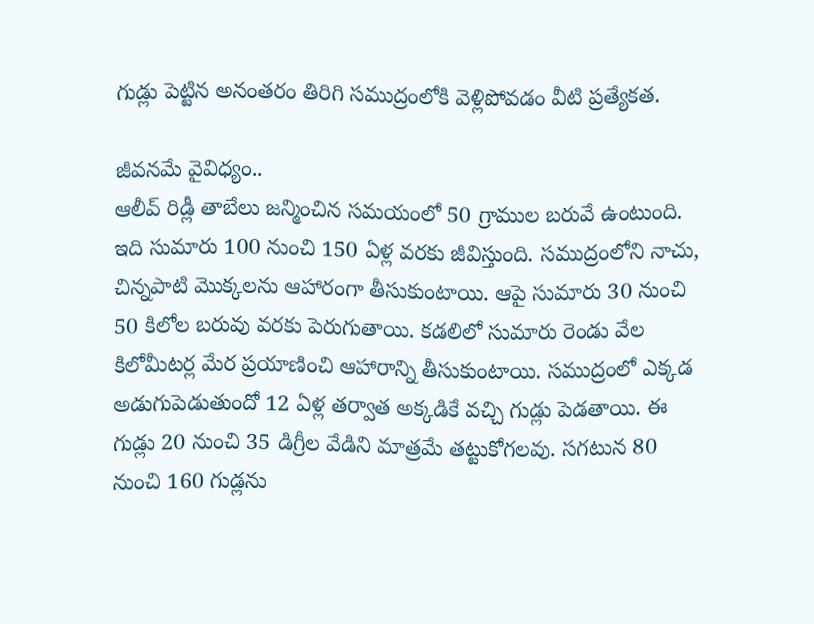గుడ్లు పెట్టిన అనంతరం తిరిగి సముద్రంలోకి వెళ్లిపోవడం వీటి ప్రత్యేకత.

జీవనమే వైవిధ్యం..
ఆలీవ్‌ రిడ్లీ తాబేలు జన్మించిన సమయంలో 50 గ్రాముల బరువే ఉంటుంది. ఇది సుమారు 100 నుంచి 150 ఏళ్ల వరకు జీవిస్తుంది. సముద్రంలోని నాచు, చిన్నపాటి మొక్కలను ఆహారంగా తీసుకుంటాయి. ఆపై సుమారు 30 నుంచి 50 కిలోల బరువు వరకు పెరుగుతాయి. కడలిలో సుమారు రెండు వేల కిలోమీటర్ల మేర ప్రయాణించి ఆహారాన్ని తీసుకుంటాయి. సముద్రంలో ఎక్కడ అడుగుపెడుతుందో 12 ఏళ్ల తర్వాత అక్కడికే వచ్చి గుడ్లు పెడతాయి. ఈ గుడ్లు 20 నుంచి 35 డిగ్రీల వేడిని మాత్రమే తట్టుకోగలవు. సగటున 80 నుంచి 160 గుడ్లను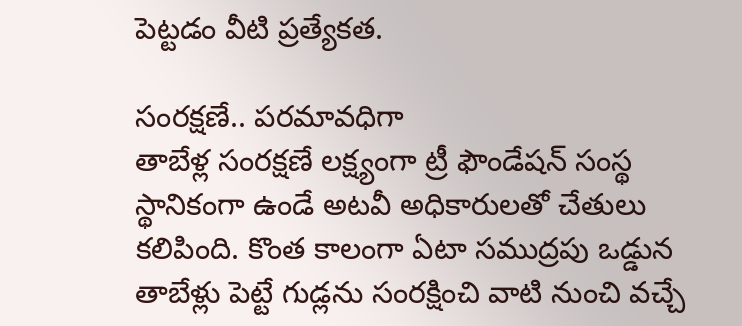పెట్టడం వీటి ప్రత్యేకత.

సంరక్షణే.. పరమావధిగా
తాబేళ్ల సంరక్షణే లక్ష్యంగా ట్రీ ఫౌండేషన్‌ సంస్థ స్థానికంగా ఉండే అటవీ అధికారులతో చేతులు కలిపింది. కొంత కాలంగా ఏటా సముద్రపు ఒడ్డున తాబేళ్లు పెట్టే గుడ్లను సంరక్షించి వాటి నుంచి వచ్చే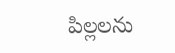పిల్లలను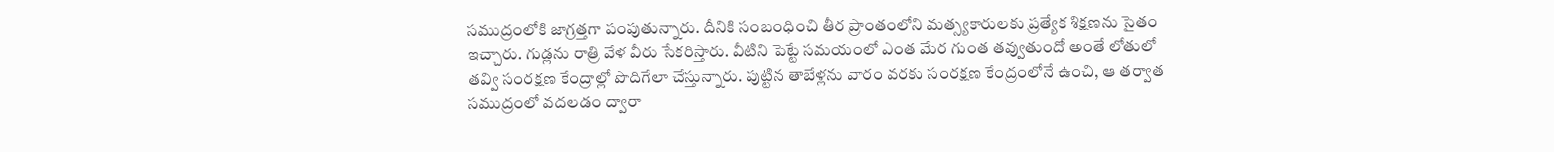సముద్రంలోకి జాగ్రత్తగా పంపుతున్నారు. దీనికి సంబంధించి తీర ప్రాంతంలోని మత్స్యకారులకు ప్రత్యేక శిక్షణను సైతం ఇచ్చారు. గుడ్లను రాత్రి వేళ వీరు సేకరిస్తారు. వీటిని పెట్టే సమయంలో ఎంత మేర గుంత తవ్వుతుందో అంతే లోతులో తవ్వి సంరక్షణ కేంద్రాల్లో పొదిగేలా చేస్తున్నారు. పుట్టిన తాబేళ్లను వారం వరకు సంరక్షణ కేంద్రంలోనే ఉంచి, ఆ తర్వాత సముద్రంలో వదలడం ద్వారా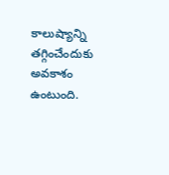కాలుష్యాన్ని తగ్గించేందుకు అవకాశం ఉంటుంది.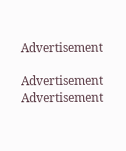Advertisement

Advertisement
Advertisement